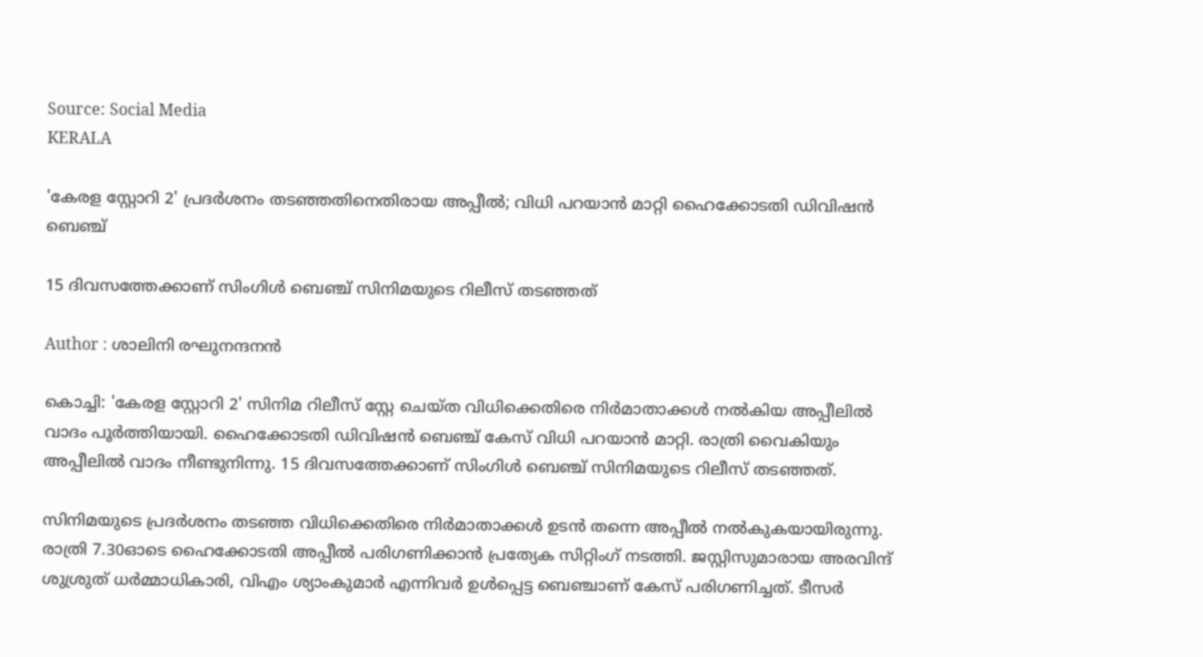Source: Social Media
KERALA

'കേരള സ്റ്റോറി 2' പ്രദർശനം തടഞ്ഞതിനെതിരായ അപ്പീൽ; വിധി പറയാൻ മാറ്റി ഹൈക്കോടതി ഡിവിഷൻ ബെഞ്ച്

15 ദിവസത്തേക്കാണ് സിംഗിൾ ബെഞ്ച് സിനിമയുടെ റിലീസ് തടഞ്ഞത്

Author : ശാലിനി രഘുനന്ദനൻ

കൊച്ചി: 'കേരള സ്റ്റോറി 2' സിനിമ റിലീസ് സ്റ്റേ ചെയ്ത വിധിക്കെതിരെ നിർമാതാക്കൾ നൽകിയ അപ്പീലിൽ വാദം പൂർത്തിയായി. ഹൈക്കോടതി ഡിവിഷൻ ബെഞ്ച് കേസ് വിധി പറയാൻ മാറ്റി. രാത്രി വൈകിയും അപ്പീലിൽ വാദം നീണ്ടുനിന്നു. 15 ദിവസത്തേക്കാണ് സിംഗിൾ ബെഞ്ച് സിനിമയുടെ റിലീസ് തടഞ്ഞത്.

സിനിമയുടെ പ്രദർശനം തടഞ്ഞ വിധിക്കെതിരെ നിർമാതാക്കൾ ഉടൻ തന്നെ അപ്പീൽ നൽകുകയായിരുന്നു. രാത്രി 7.30ഓടെ ഹൈക്കോടതി അപ്പീല്‍ പരിഗണിക്കാന്‍ പ്രത്യേക സിറ്റിംഗ് നടത്തി. ജസ്റ്റിസുമാരായ അരവിന്ദ് ശുശ്രുത് ധര്‍മ്മാധികാരി, വിഎം ശ്യാംകുമാര്‍ എന്നിവര്‍ ഉള്‍പ്പെട്ട ബെഞ്ചാണ് കേസ് പരിഗണിച്ചത്. ടീസർ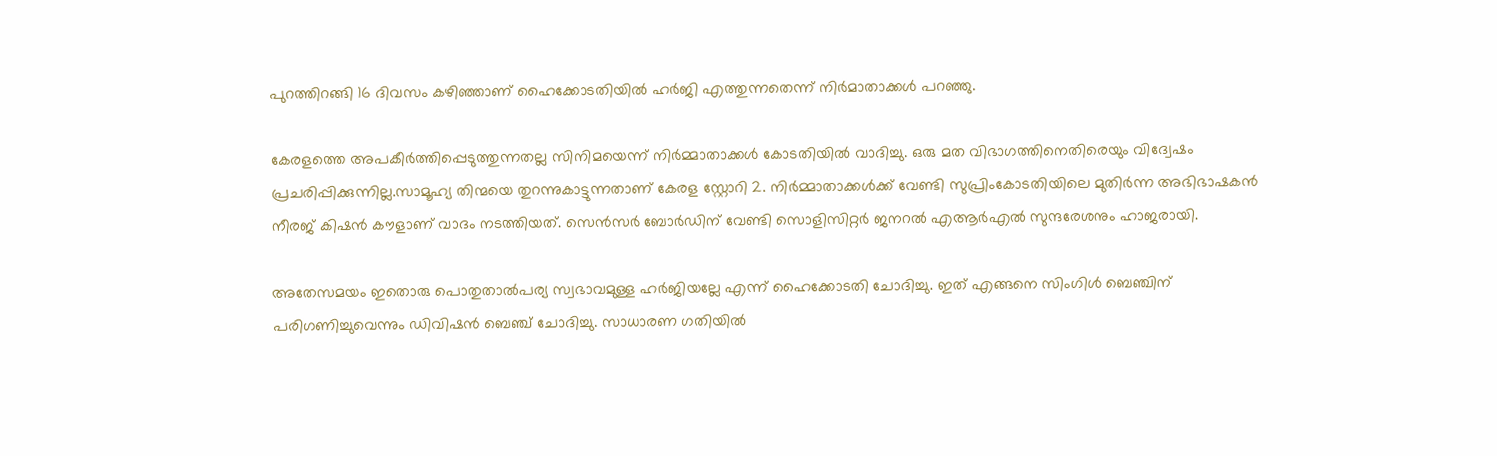പുറത്തിറങ്ങി 16 ദിവസം കഴിഞ്ഞാണ് ഹൈക്കോടതിയിൽ ഹർജി എത്തുന്നതെന്ന് നിർമാതാക്കൾ പറഞ്ഞു.

കേരളത്തെ അപകീര്‍ത്തിപ്പെടുത്തുന്നതല്ല സിനിമയെന്ന് നിര്‍മ്മാതാക്കള്‍ കോടതിയിൽ വാദിച്ചു. ഒരു മത വിഭാഗത്തിനെതിരെയും വിദ്വേഷം പ്രചരിപ്പിക്കുന്നില്ല.സാമൂഹ്യ തിന്മയെ തുറന്നുകാട്ടുന്നതാണ് കേരള സ്റ്റോറി 2. നിര്‍മ്മാതാക്കള്‍ക്ക് വേണ്ടി സുപ്രിംകോടതിയിലെ മുതിര്‍ന്ന അഭിഭാഷകന്‍ നീരജ് കിഷന്‍ കൗളാണ് വാദം നടത്തിയത്. സെന്‍സര്‍ ബോര്‍ഡിന് വേണ്ടി സൊളിസിറ്റര്‍ ജനറല്‍ എആര്‍എല്‍ സുന്ദരേശനും ഹാജരായി.

അതേസമയം ഇതൊരു പൊതുതാല്‍പര്യ സ്വഭാവമുള്ള ഹര്‍ജിയല്ലേ എന്ന് ഹൈക്കോടതി ചോദിച്ചു. ഇത് എങ്ങനെ സിംഗിള്‍ ബെഞ്ചിന് പരിഗണിച്ചുവെന്നും ഡിവിഷന്‍ ബെഞ്ച് ചോദിച്ചു. സാധാരണ ഗതിയിൽ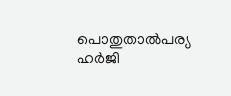പൊതുതാല്‍പര്യ ഹര്‍ജി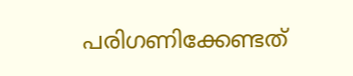പരിഗണിക്കേണ്ടത്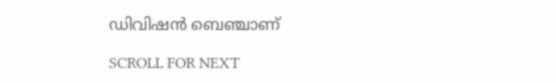ഡിവിഷന്‍ ബെഞ്ചാണ്

SCROLL FOR NEXT